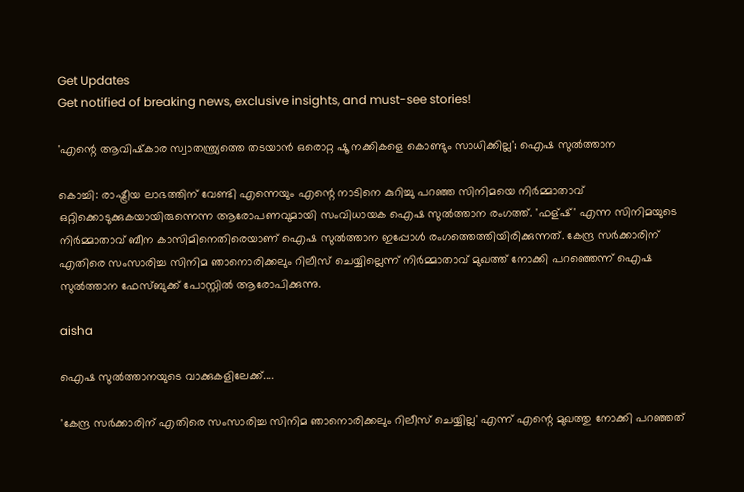Get Updates
Get notified of breaking news, exclusive insights, and must-see stories!

'എന്റെ ആവിഷ്‌കാര സ്വാതന്ത്ര്യത്തെ തടയാന്‍ ഒരൊറ്റ ഷൂ നക്കികളെ കൊണ്ടും സാധിക്കില്ല'; ഐഷ സുല്‍ത്താന

കൊച്ചി: രാഷ്ട്രീയ ലാഭത്തിന് വേണ്ടി എന്നെയും എന്റെ നാടിനെ കുറിച്ചു പറഞ്ഞ സിനിമയെ നിര്‍മ്മാതാവ് ഒറ്റിക്കൊടുക്കുകയായിരുന്നെന്ന ആരോപണവുമായി സംവിധായക ഐഷ സുല്‍ത്താന രംഗത്ത്. 'ഫള്ഷ്' എന്ന സിനിമയുടെ നിര്‍മ്മാതാവ് ബീന കാസിമിനെതിരെയാണ് ഐഷ സുല്‍ത്താന ഇപ്പോള്‍ രംഗത്തെത്തിയിരിക്കുന്നത്. കേന്ദ്ര സര്‍ക്കാരിന് എതിരെ സംസാരിച്ച സിനിമ ഞാനൊരിക്കലും റിലീസ് ചെയ്യില്ലെന്ന് നിര്‍മ്മാതാവ് മുഖത്ത് നോക്കി പറഞ്ഞെന്ന് ഐഷ സുല്‍ത്താന ഫേസ്ബുക്ക് പോസ്റ്റില്‍ ആരോപിക്കുന്നു.

aisha

ഐഷ സുല്‍ത്താനയുടെ വാക്കുകളിലേക്ക്....

'കേന്ദ്ര സര്‍ക്കാരിന് എതിരെ സംസാരിച്ച സിനിമ ഞാനൊരിക്കലും റിലീസ് ചെയ്യില്ല' എന്ന് എന്റെ മുഖത്തു നോക്കി പറഞ്ഞത്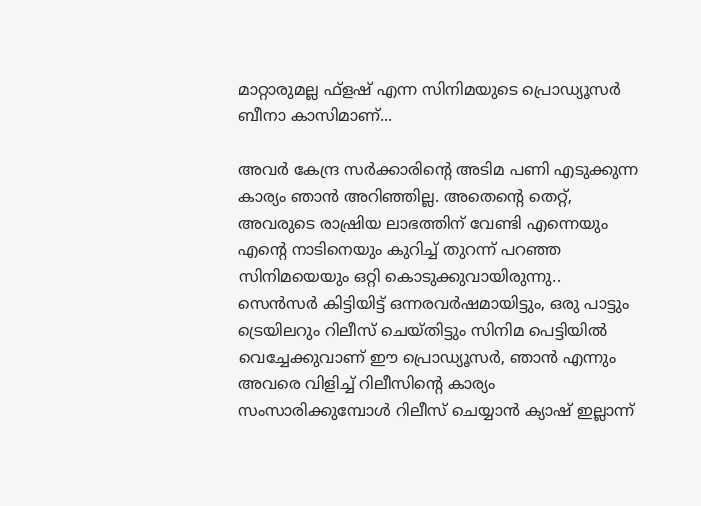മാറ്റാരുമല്ല ഫ്‌ളഷ് എന്ന സിനിമയുടെ പ്രൊഡ്യൂസര്‍ ബീനാ കാസിമാണ്...

അവര്‍ കേന്ദ്ര സര്‍ക്കാരിന്റെ അടിമ പണി എടുക്കുന്ന കാര്യം ഞാന്‍ അറിഞ്ഞില്ല. അതെന്റെ തെറ്റ്, അവരുടെ രാഷ്രിയ ലാഭത്തിന് വേണ്ടി എന്നെയും എന്റെ നാടിനെയും കുറിച്ച് തുറന്ന് പറഞ്ഞ സിനിമയെയും ഒറ്റി കൊടുക്കുവായിരുന്നു.. സെന്‍സര്‍ കിട്ടിയിട്ട് ഒന്നരവര്‍ഷമായിട്ടും, ഒരു പാട്ടും ട്രെയിലറും റിലീസ് ചെയ്തിട്ടും സിനിമ പെട്ടിയില്‍ വെച്ചേക്കുവാണ് ഈ പ്രൊഡ്യൂസര്‍, ഞാന്‍ എന്നും അവരെ വിളിച്ച് റിലീസിന്റെ കാര്യം സംസാരിക്കുമ്പോള്‍ റിലീസ് ചെയ്യാന്‍ ക്യാഷ് ഇല്ലാന്ന്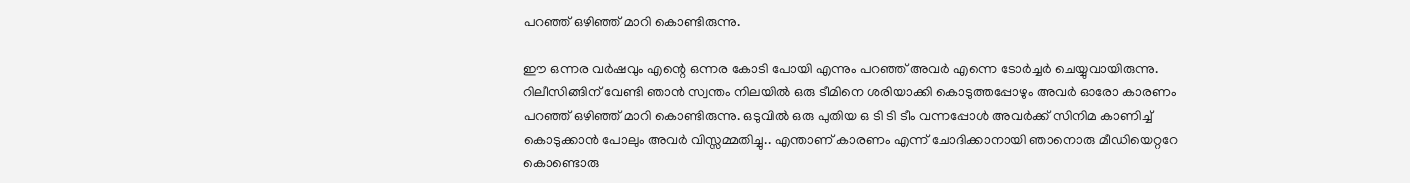പറഞ്ഞ് ഒഴിഞ്ഞ് മാറി കൊണ്ടിരുന്നു.

ഈ ഒന്നര വര്‍ഷവും എന്റെ ഒന്നര കോടി പോയി എന്നും പറഞ്ഞ് അവര്‍ എന്നെ ടോര്‍ച്ചര്‍ ചെയ്യുവായിരുന്നു. റിലീസിങ്ങിന് വേണ്ടി ഞാന്‍ സ്വന്തം നിലയില്‍ ഒരു ടീമിനെ ശരിയാക്കി കൊടുത്തപ്പോഴും അവര്‍ ഓരോ കാരണം പറഞ്ഞ് ഒഴിഞ്ഞ് മാറി കൊണ്ടിരുന്നു. ഒടുവില്‍ ഒരു പുതിയ ഒ ടി ടി ടീം വന്നപ്പോള്‍ അവര്‍ക്ക് സിനിമ കാണിച്ച് കൊടുക്കാന്‍ പോലും അവര്‍ വിസ്സമ്മതിച്ചു.. എന്താണ് കാരണം എന്ന് ചോദിക്കാനായി ഞാനൊരു മീഡിയെറ്ററേ കൊണ്ടൊരു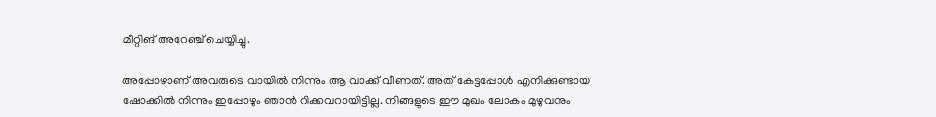മീറ്റിങ് അറേഞ്ച് ചെയ്യിച്ചു.

അപ്പോഴാണ് അവരുടെ വായില്‍ നിന്നും ആ വാക്ക് വീണത്. അത് കേട്ടപ്പോള്‍ എനിക്കുണ്ടായ ഷോക്കില്‍ നിന്നും ഇപ്പോഴും ഞാന്‍ റിക്കവറായിട്ടില്ല. നിങ്ങളുടെ ഈ മുഖം ലോകം മുഴുവനും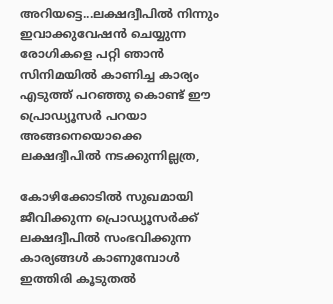അറിയട്ടെ...ലക്ഷദ്വീപില്‍ നിന്നും ഇവാക്കുവേഷന്‍ ചെയ്യുന്ന രോഗികളെ പറ്റി ഞാന്‍ സിനിമയില്‍ കാണിച്ച കാര്യം എടുത്ത് പറഞ്ഞു കൊണ്ട് ഈ പ്രൊഡ്യൂസര്‍ പറയാ അങ്ങനെയൊക്കെ ലക്ഷദ്വീപില്‍ നടക്കുന്നില്ലത്ര,

കോഴിക്കോടില്‍ സുഖമായി ജീവിക്കുന്ന പ്രൊഡ്യൂസര്‍ക്ക് ലക്ഷദ്വീപില്‍ സംഭവിക്കുന്ന കാര്യങ്ങള്‍ കാണുമ്പോള്‍ ഇത്തിരി കൂടുതല്‍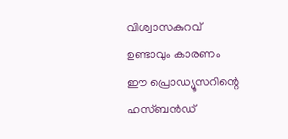വിശ്വാസകുറവ് ഉണ്ടാവും കാരണം ഈ പ്രൊഡ്യൂസറിന്റെ ഹസ്ബന്‍ഡ്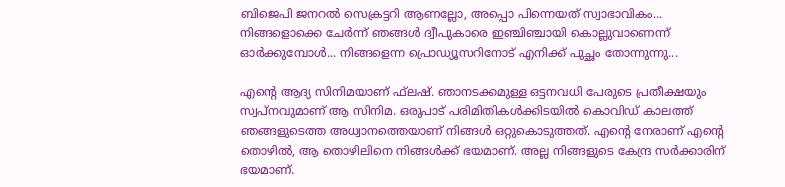ബിജെപി ജനറല്‍ സെക്രട്ടറി ആണല്ലോ, അപ്പൊ പിന്നെയത് സ്വാഭാവികം... നിങ്ങളൊക്കെ ചേര്‍ന്ന് ഞങ്ങള്‍ ദ്വീപുകാരെ ഇഞ്ചിഞ്ചായി കൊല്ലുവാണെന്ന് ഓര്‍ക്കുമ്പോള്‍... നിങ്ങളെന്ന പ്രൊഡ്യൂസറിനോട് എനിക്ക് പുച്ഛം തോന്നുന്നു...

എന്റെ ആദ്യ സിനിമയാണ് ഫ്‌ലഷ്. ഞാനടക്കമുള്ള ഒട്ടനവധി പേരുടെ പ്രതീക്ഷയും സ്വപ്നവുമാണ് ആ സിനിമ. ഒരുപാട് പരിമിതികള്‍ക്കിടയില്‍ കൊവിഡ് കാലത്ത് ഞങ്ങളുടെത്ത അധ്വാനത്തെയാണ് നിങ്ങള്‍ ഒറ്റുകൊടുത്തത്. എന്റെ നേരാണ് എന്റെ തൊഴില്‍, ആ തൊഴിലിനെ നിങ്ങള്‍ക്ക് ഭയമാണ്. അല്ല നിങ്ങളുടെ കേന്ദ്ര സര്‍ക്കാരിന് ഭയമാണ്.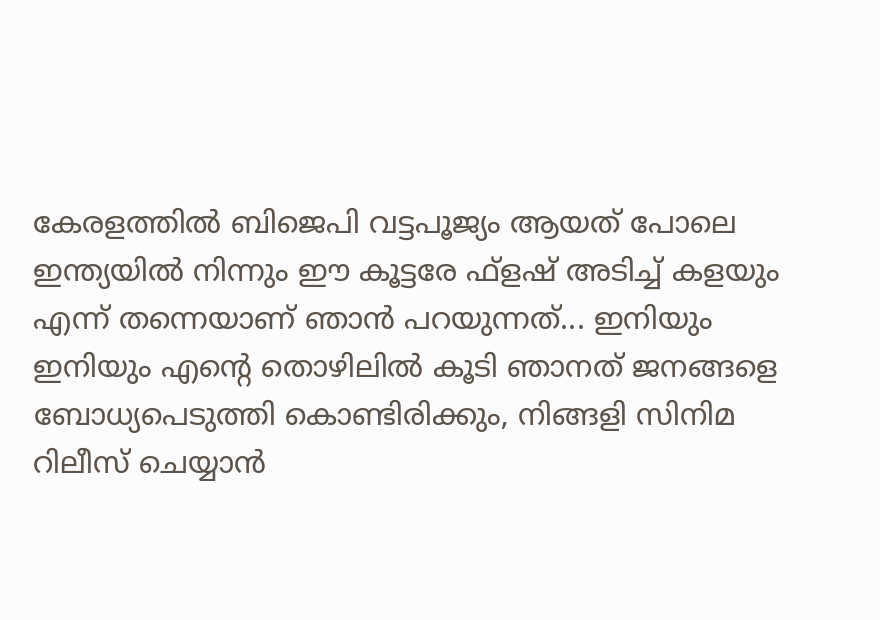കേരളത്തില്‍ ബിജെപി വട്ടപൂജ്യം ആയത് പോലെ ഇന്ത്യയില്‍ നിന്നും ഈ കൂട്ടരേ ഫ്‌ളഷ് അടിച്ച് കളയും എന്ന് തന്നെയാണ് ഞാന്‍ പറയുന്നത്... ഇനിയും ഇനിയും എന്റെ തൊഴിലില്‍ കൂടി ഞാനത് ജനങ്ങളെ ബോധ്യപെടുത്തി കൊണ്ടിരിക്കും, നിങ്ങളി സിനിമ റിലീസ് ചെയ്യാന്‍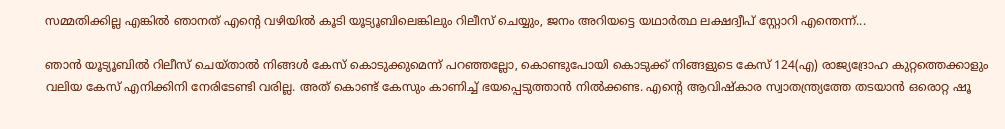സമ്മതിക്കില്ല എങ്കില്‍ ഞാനത് എന്റെ വഴിയില്‍ കൂടി യൂട്യൂബിലെങ്കിലും റിലീസ് ചെയ്യും, ജനം അറിയട്ടെ യഥാര്‍ത്ഥ ലക്ഷദ്വീപ് സ്റ്റോറി എന്തെന്ന്...

ഞാന്‍ യൂട്യൂബില്‍ റിലീസ് ചെയ്താല്‍ നിങ്ങള്‍ കേസ് കൊടുക്കുമെന്ന് പറഞ്ഞല്ലോ, കൊണ്ടുപോയി കൊടുക്ക് നിങ്ങളുടെ കേസ് 124(എ) രാജ്യദ്രോഹ കുറ്റത്തെക്കാളും വലിയ കേസ് എനിക്കിനി നേരിടേണ്ടി വരില്ല. അത് കൊണ്ട് കേസും കാണിച്ച് ഭയപ്പെടുത്താന്‍ നില്‍ക്കണ്ട. എന്റെ ആവിഷ്‌കാര സ്വാതന്ത്ര്യത്തേ തടയാന്‍ ഒരൊറ്റ ഷൂ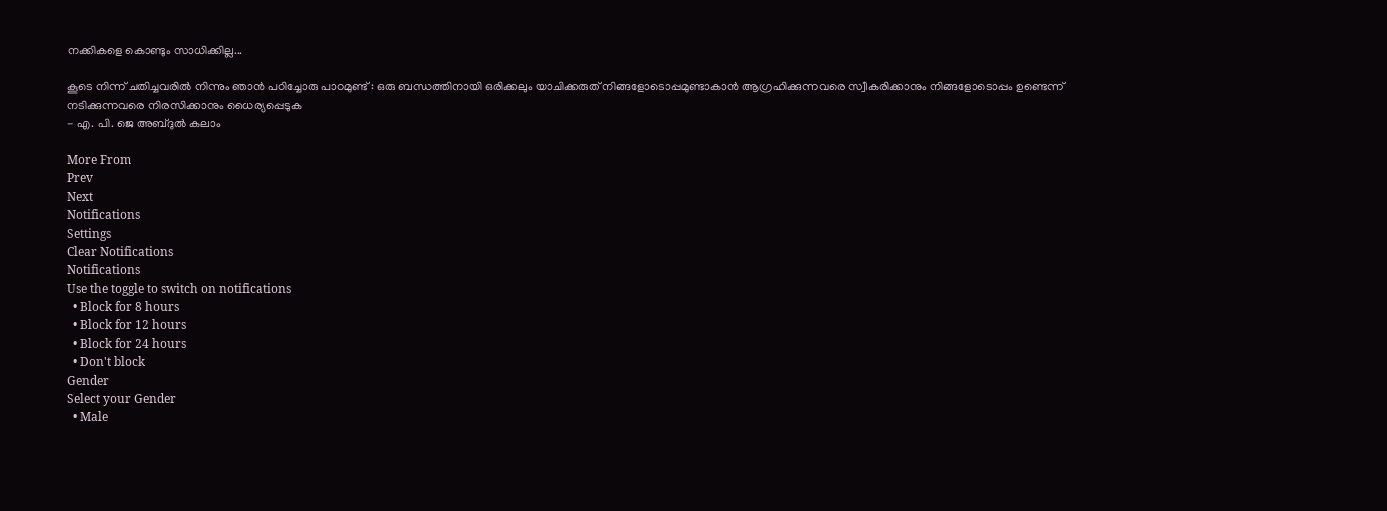നക്കികളെ കൊണ്ടും സാധിക്കില്ല...

കൂടെ നിന്ന് ചതിച്ചവരില്‍ നിന്നും ഞാന്‍ പഠിച്ചോരു പാഠമുണ്ട് : ഒരു ബന്ധത്തിനായി ഒരിക്കലും യാചിക്കരുത് നിങ്ങളോടൊപ്പമുണ്ടാകാന്‍ ആഗ്രഹിക്കുന്നവരെ സ്വീകരിക്കാനും നിങ്ങളോടൊപ്പം ഉണ്ടെന്ന് നടിക്കുന്നവരെ നിരസിക്കാനും ധൈര്യപ്പെടുക
- എ. പി. ജെ അബ്ദുല്‍ കലാം

More From
Prev
Next
Notifications
Settings
Clear Notifications
Notifications
Use the toggle to switch on notifications
  • Block for 8 hours
  • Block for 12 hours
  • Block for 24 hours
  • Don't block
Gender
Select your Gender
  • Male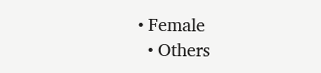• Female
  • Others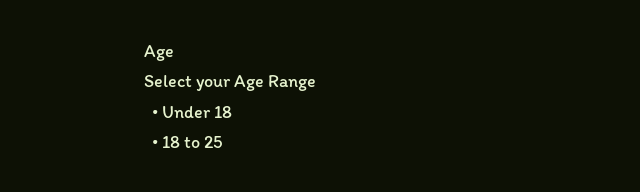Age
Select your Age Range
  • Under 18
  • 18 to 25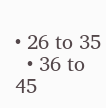• 26 to 35
  • 36 to 45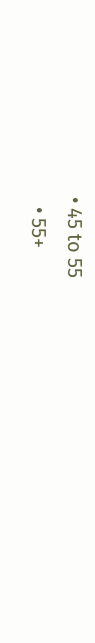• 45 to 55
  • 55+